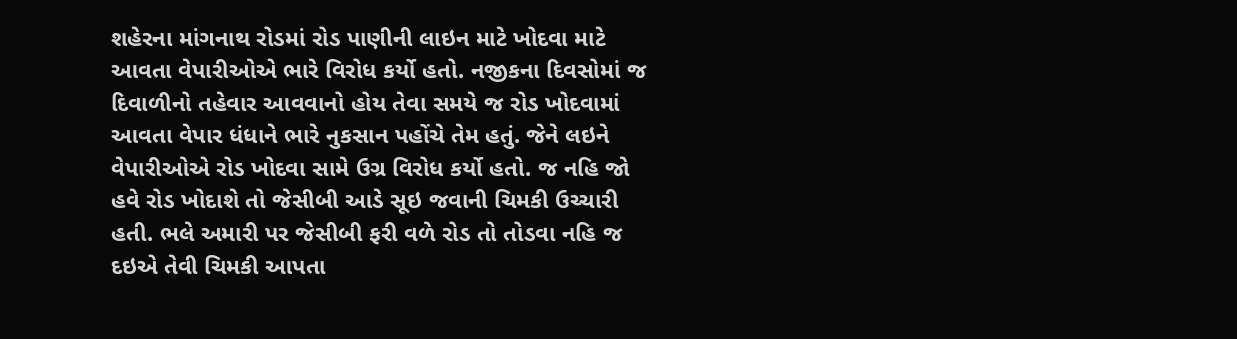શહેરના માંગનાથ રોડમાં રોડ પાણીની લાઇન માટે ખોદવા માટે આવતા વેપારીઓએ ભારે વિરોધ કર્યો હતો. નજીકના દિવસોમાં જ દિવાળીનો તહેવાર આવવાનો હોય તેવા સમયે જ રોડ ખોદવામાં આવતા વેપાર ધંધાને ભારે નુકસાન પહોંચે તેમ હતું. જેને લઇને વેપારીઓએ રોડ ખોદવા સામે ઉગ્ર વિરોધ કર્યો હતો. જ નહિ જો હવે રોડ ખોદાશે તો જેસીબી આડે સૂઇ જવાની ચિમકી ઉચ્ચારી હતી. ભલે અમારી પર જેસીબી ફરી વળે રોડ તો તોડવા નહિ જ દઇએ તેવી ચિમકી આપતા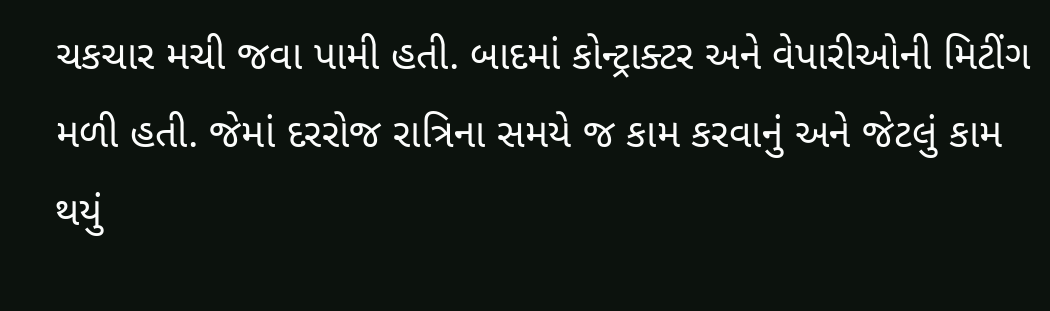ચકચાર મચી જવા પામી હતી. બાદમાં કોન્ટ્રાક્ટર અને વેપારીઓની મિટીંગ મળી હતી. જેમાં દરરોજ રાત્રિના સમયે જ કામ કરવાનું અને જેટલું કામ થયું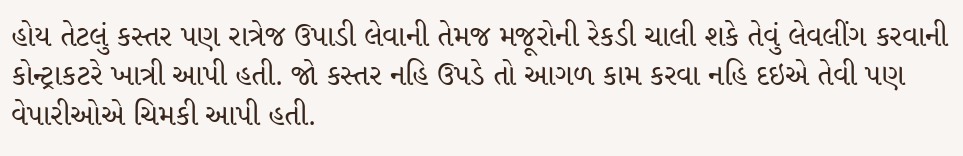હોય તેટલું કસ્તર પણ રાત્રેજ ઉપાડી લેવાની તેમજ મજૂરોની રેકડી ચાલી શકે તેવું લેવલીંગ કરવાની કોન્ટ્રાકટરે ખાત્રી આપી હતી. જો કસ્તર નહિ ઉપડે તો આગળ કામ કરવા નહિ દઇએ તેવી પણ વેપારીઓએ ચિમકી આપી હતી.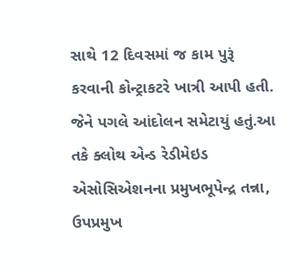સાથે 12 દિવસમાં જ કામ પુરૂં કરવાની કોન્ટ્રાકટરે ખાત્રી આપી હતી. જેને પગલે આંદોલન સમેટાયું હતું.આ તકે ક્લોથ એન્ડ રેડીમેઇડ એસોસિએશનના પ્રમુખભૂપેન્દ્ર તન્ના, ઉપપ્રમુખ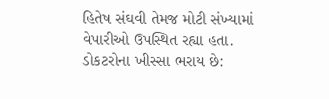હિતેષ સંઘવી તેમજ મોટી સંખ્યામાં વેપારીઓ ઉપસ્થિત રહ્યા હતા. ડોકટરોના ખીસ્સા ભરાય છે: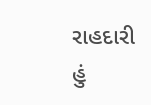રાહદારી હું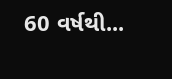60 વર્ષથી...